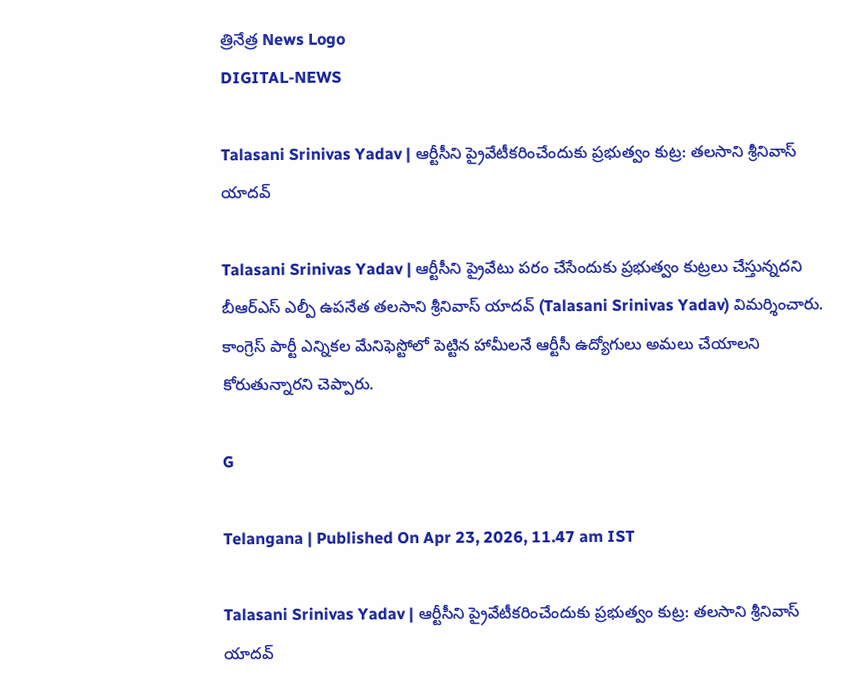త్రినేత్ర News Logo
DIGITAL-NEWS

Talasani Srinivas Yadav | ఆర్టీసీని ప్రైవేటీక‌రించేందుకు ప్రభుత్వం కుట్ర: తలసాని శ్రీనివాస్ యాదవ్

Talasani Srinivas Yadav | ఆర్టీసీని ప్రైవేటు ప‌రం చేసేందుకు ప్ర‌భుత్వం కుట్ర‌లు చేస్తున్న‌ద‌ని బీఆర్ఎస్ ఎల్పీ ఉప‌నేత త‌ల‌సాని శ్రీనివాస్ యాద‌వ్ (Talasani Srinivas Yadav) విమ‌ర్శించారు. కాంగ్రెస్ పార్టీ ఎన్నికల మేనిఫెస్టోలో పెట్టిన హామీలనే ఆర్టీసీ ఉద్యోగులు అమలు చేయాలని కోరుతున్నార‌ని చెప్పారు.

G

Telangana | Published On Apr 23, 2026, 11.47 am IST

Talasani Srinivas Yadav | ఆర్టీసీని ప్రైవేటీక‌రించేందుకు ప్రభుత్వం కుట్ర: తలసాని శ్రీనివాస్ యాదవ్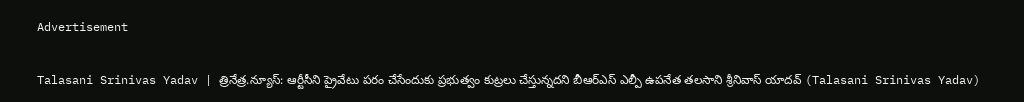Advertisement

Talasani Srinivas Yadav | త్రినేత్ర‌.న్యూస్‌: ఆర్టీసీని ప్రైవేటు ప‌రం చేసేందుకు ప్ర‌భుత్వం కుట్ర‌లు చేస్తున్న‌ద‌ని బీఆర్ఎస్ ఎల్పీ ఉప‌నేత త‌ల‌సాని శ్రీనివాస్ యాద‌వ్ (Talasani Srinivas Yadav)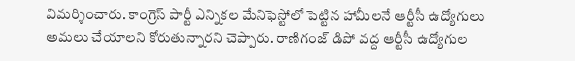విమ‌ర్శించారు. కాంగ్రెస్ పార్టీ ఎన్నికల మేనిఫెస్టోలో పెట్టిన హామీలనే ఆర్టీసీ ఉద్యోగులు అమలు చేయాలని కోరుతున్నార‌ని చెప్పారు. రాణిగంజ్ డిపో వద్ద ఆర్టీసీ ఉద్యోగుల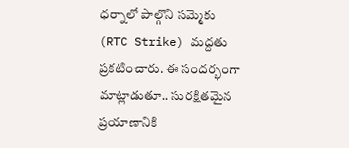ధర్నాలో పాల్గొని సమ్మెకు (RTC Strike) మద్దతు ప్రకటించారు. ఈ సంద‌ర్భంగా మాట్లాడుతూ.. సురక్షితమైన ప్రయాణానికి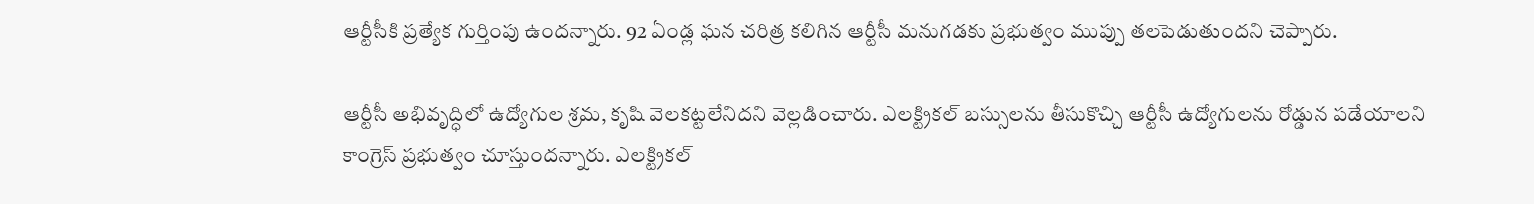ఆర్టీసీకి ప్రత్యేక గుర్తింపు ఉంద‌న్నారు. 92 ఏండ్ల‌ ఘన చరిత్ర కలిగిన ఆర్టీసీ మనుగడకు ప్రభుత్వం ముప్పు తలపెడుతుంద‌ని చెప్పారు.

ఆర్టీసీ అభివృద్ధిలో ఉద్యోగుల శ్రమ, కృషి వెలకట్టలేనిద‌ని వెల్ల‌డించారు. ఎల‌క్ట్రికల్ బస్సులను తీసుకొచ్చి ఆర్టీసీ ఉద్యోగులను రోడ్డున పడేయాలని కాంగ్రెస్ ప్రభుత్వం చూస్తుంద‌న్నారు. ఎల‌క్ట్రికల్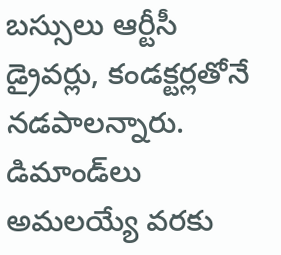బస్సులు ఆర్టీసీ డ్రైవర్లు, కండక్టర్లతోనే నడపాల‌న్నారు. డిమాండ్‌లు అమలయ్యే వరకు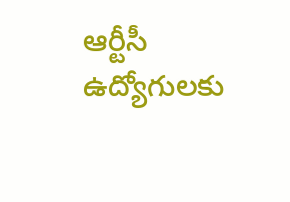ఆర్టీసీ ఉద్యోగులకు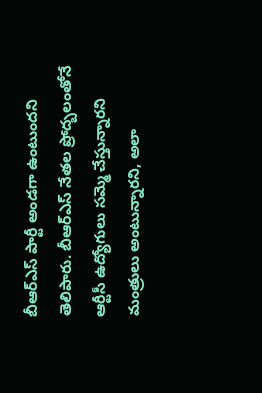బీఆర్ఎస్ పార్టీ అండగా ఉంటుందని తెలిపారు. బీఆర్‌ఎస్ నేతల ప్రోద్బలంతోనే ఆర్టీసీ ఉద్యోగులు సమ్మె చేస్తున్నారని మంత్రులు అంటున్నార‌ని, అలా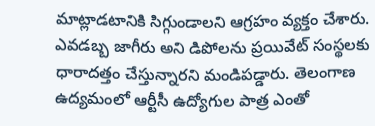మాట్లాడ‌టానికి సిగ్గుండాల‌ని ఆగ్ర‌హం వ్య‌క్తం చేశారు. ఎవడబ్బ జాగీరు అని డిపోలను ప్రయివేట్ సంస్థలకు ధారాదత్తం చేస్తున్నార‌ని మండిప‌డ్డారు. తెలంగాణ ఉద్యమంలో ఆర్టీసీ ఉద్యోగుల పాత్ర ఎంతో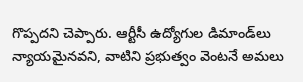గొప్పద‌ని చెప్పారు. ఆర్టీసీ ఉద్యోగుల డిమాండ్‌లు న్యాయమైనవని, వాటిని ప్రభుత్వం వెంటనే అమలు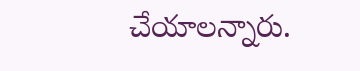చేయాల‌న్నారు.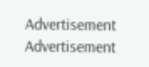Advertisement
Advertisement